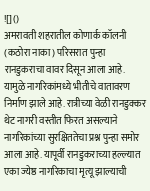![]()
अमरावती शहरातील कोणार्क कॉलनी (कठोरा नाका) परिसरात पुन्हा रानडुकराचा वावर दिसून आला आहे. यामुळे नागरिकांमध्ये भीतीचे वातावरण निर्माण झाले आहे. रात्रीच्या वेळी रानडुक्कर थेट नागरी वस्तीत फिरत असल्याने नागरिकांच्या सुरक्षिततेचा प्रश्न पुन्हा समोर आला आहे. यापूर्वी रानडुकराच्या हल्ल्यात एका ज्येष्ठ नागरिकाचा मृत्यू झाल्याची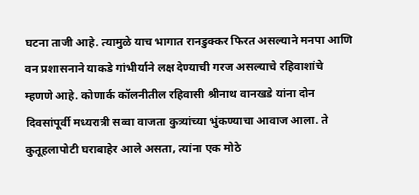घटना ताजी आहे. त्यामुळे याच भागात रानडुक्कर फिरत असल्याने मनपा आणि वन प्रशासनाने याकडे गांभीर्याने लक्ष देण्याची गरज असल्याचे रहिवाशांचे म्हणणे आहे. कोणार्क कॉलनीतील रहिवासी श्रीनाथ वानखडे यांना दोन दिवसांपूर्वी मध्यरात्री सव्वा वाजता कुत्र्यांच्या भुंकण्याचा आवाज आला. ते कुतूहलापोटी घराबाहेर आले असता, त्यांना एक मोठे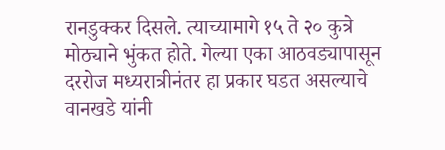रानडुक्कर दिसले. त्याच्यामागे १५ ते २० कुत्रे मोठ्याने भुंकत होते. गेल्या एका आठवड्यापासून दररोज मध्यरात्रीनंतर हा प्रकार घडत असल्याचे वानखडे यांनी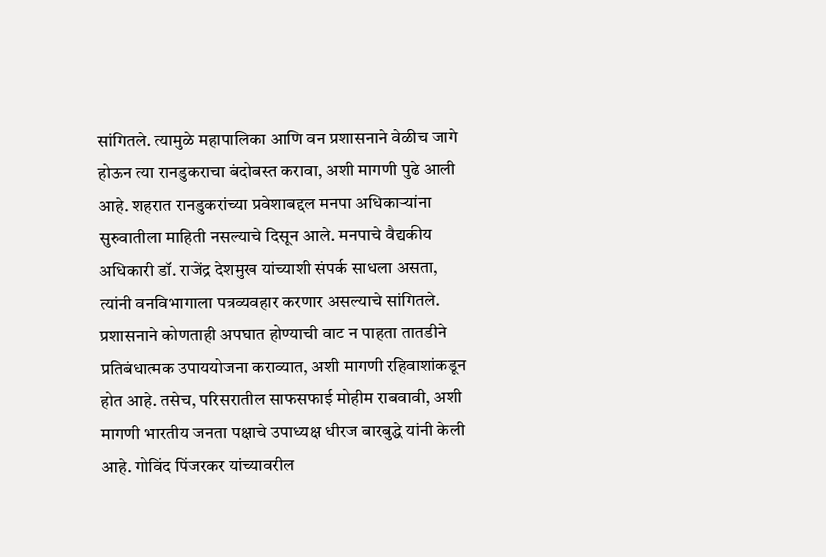सांगितले. त्यामुळे महापालिका आणि वन प्रशासनाने वेळीच जागे होऊन त्या रानडुकराचा बंदोबस्त करावा, अशी मागणी पुढे आली आहे. शहरात रानडुकरांच्या प्रवेशाबद्दल मनपा अधिकाऱ्यांना सुरुवातीला माहिती नसल्याचे दिसून आले. मनपाचे वैद्यकीय अधिकारी डॉ. राजेंद्र देशमुख यांच्याशी संपर्क साधला असता, त्यांनी वनविभागाला पत्रव्यवहार करणार असल्याचे सांगितले. प्रशासनाने कोणताही अपघात होण्याची वाट न पाहता तातडीने प्रतिबंधात्मक उपाययोजना कराव्यात, अशी मागणी रहिवाशांकडून होत आहे. तसेच, परिसरातील साफसफाई मोहीम राबवावी, अशी मागणी भारतीय जनता पक्षाचे उपाध्यक्ष धीरज बारबुद्धे यांनी केली आहे. गोविंद पिंजरकर यांच्यावरील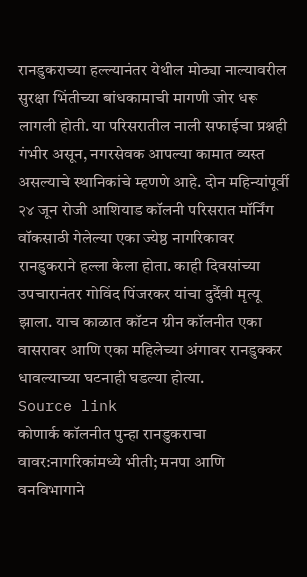रानडुकराच्या हल्ल्यानंतर येथील मोठ्या नाल्यावरील सुरक्षा भिंतीच्या बांधकामाची मागणी जोर धरू लागली होती. या परिसरातील नाली सफाईचा प्रश्नही गंभीर असून, नगरसेवक आपल्या कामात व्यस्त असल्याचे स्थानिकांचे म्हणणे आहे. दोन महिन्यांपूर्वी २४ जून रोजी आशियाड कॉलनी परिसरात मॉर्निंग वॉकसाठी गेलेल्या एका ज्येष्ठ नागरिकावर रानडुकराने हल्ला केला होता. काही दिवसांच्या उपचारानंतर गोविंद पिंजरकर यांचा दुर्दैवी मृत्यू झाला. याच काळात कॉटन ग्रीन कॉलनीत एका वासरावर आणि एका महिलेच्या अंगावर रानडुक्कर धावल्याच्या घटनाही घडल्या होत्या.
Source link
कोणार्क कॉलनीत पुन्हा रानडुकराचा वावर:नागरिकांमध्ये भीती; मनपा आणि वनविभागाने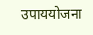उपाययोजना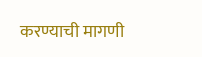करण्याची मागणी